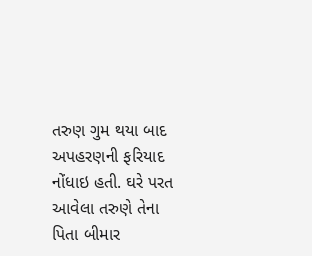તરુણ ગુમ થયા બાદ અપહરણની ફરિયાદ નોંધાઇ હતી. ઘરે પરત આવેલા તરુણે તેના પિતા બીમાર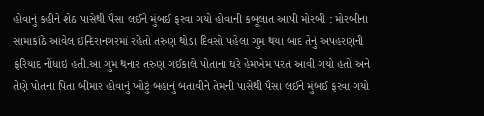હોવાનું કહીને શેઠ પાસેથી પૈસા લઈને મુંબઈ ફરવા ગયો હોવાની કબૂલાત આપી મોરબી : મોરબીના સામાકાંઠે આવેલ ઇન્દિરાનગરમાં રહેતો તરુણ થોડા દિવસો પહેલા ગુમ થયા બાદ તેનું અપહરણની ફરિયાદ નોંધાઇ હતી.આ ગુમ થનાર તરુણ ગઈકાલે પોતાના ઘરે હેમખેમ પરત આવી ગયો હતો અને તેણે પોતના પિતા બીમાર હોવાનું ખોટું બહાનું બતાવીને તેમની પાસેથી પૈસા લઈને મુંબઈ ફરવા ગયો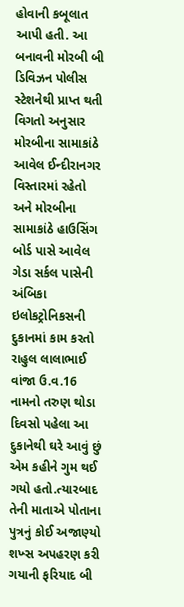હોવાની કબૂલાત આપી હતી. આ બનાવની મોરબી બી ડિવિઝન પોલીસ સ્ટેશનેથી પ્રાપ્ત થતી વિગતો અનુસાર મોરબીના સામાકાંઠે આવેલ ઈન્દીરાનગર વિસ્તારમાં રહેતો અને મોરબીના સામાકાંઠે હાઉસિંગ બોર્ડ પાસે આવેલ ગેડા સર્કલ પાસેની અંબિકા ઇલોકટ્રોનિકસની દુકાનમાં કામ કરતો રાહુલ લાલાભાઈ વાંજા ઉ.વ.16 નામનો તરુણ થોડા દિવસો પહેલા આ દુકાનેથી ઘરે આવું છું એમ કહીને ગુમ થઈ ગયો હતો.ત્યારબાદ તેની માતાએ પોતાના પુત્રનું કોઈ અજાણ્યો શખ્સ અપહરણ કરી ગયાની ફરિયાદ બી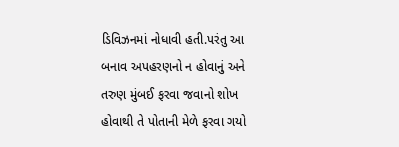ડિવિઝનમાં નોધાવી હતી.પરંતુ આ બનાવ અપહરણનો ન હોવાનું અને તરુણ મુંબઈ ફરવા જવાનો શોખ હોવાથી તે પોતાની મેળે ફરવા ગયો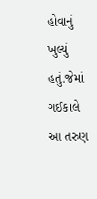હોવાનું ખુલ્યું હતું.જેમાં ગઈકાલે આ તરુણ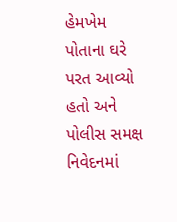હેમખેમ પોતાના ઘરે પરત આવ્યો હતો અને પોલીસ સમક્ષ નિવેદનમાં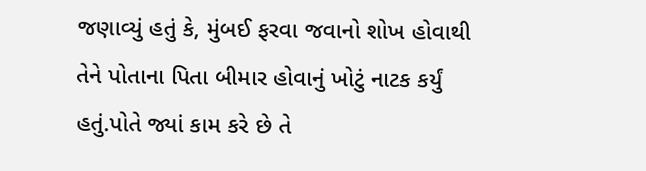જણાવ્યું હતું કે, મુંબઈ ફરવા જવાનો શોખ હોવાથી તેને પોતાના પિતા બીમાર હોવાનું ખોટું નાટક કર્યું હતું.પોતે જ્યાં કામ કરે છે તે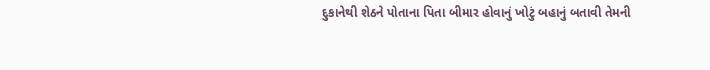દુકાનેથી શેઠને પોતાના પિતા બીમાર હોવાનું ખોટું બહાનું બતાવી તેમની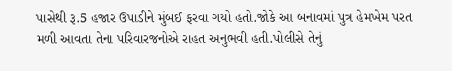પાસેથી રૂ.5 હજાર ઉપાડીને મુંબઈ ફરવા ગયો હતો.જોકે આ બનાવમાં પુત્ર હેમખેમ પરત મળી આવતા તેના પરિવારજનોએ રાહત અનુભવી હતી.પોલીસે તેનું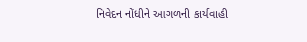નિવેદન નોંધીને આગળની કાર્યવાહી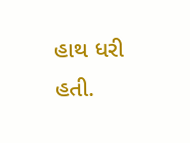હાથ ધરી હતી.